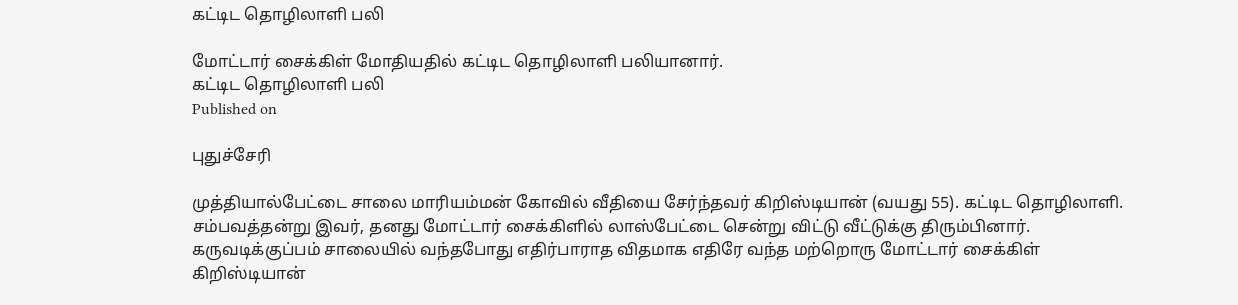கட்டிட தொழிலாளி பலி

மோட்டார் சைக்கிள் மோதியதில் கட்டிட தொழிலாளி பலியானார்.
கட்டிட தொழிலாளி பலி
Published on

புதுச்சேரி

முத்தியால்பேட்டை சாலை மாரியம்மன் கோவில் வீதியை சேர்ந்தவர் கிறிஸ்டியான் (வயது 55). கட்டிட தொழிலாளி. சம்பவத்தன்று இவர், தனது மோட்டார் சைக்கிளில் லாஸ்பேட்டை சென்று விட்டு வீட்டுக்கு திரும்பினார். கருவடிக்குப்பம் சாலையில் வந்தபோது எதிர்பாராத விதமாக எதிரே வந்த மற்றொரு மோட்டார் சைக்கிள் கிறிஸ்டியான்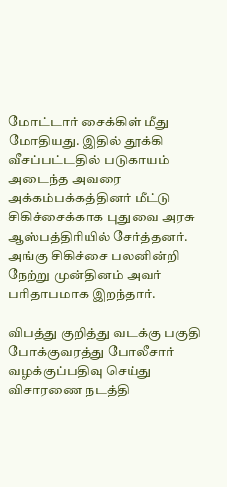மோட்டார் சைக்கிள் மீது மோதியது. இதில் தூக்கி வீசப்பட்டதில் படுகாயம் அடைந்த அவரை அக்கம்பக்கத்தினர் மீட்டு சிகிச்சைக்காக புதுவை அரசு ஆஸ்பத்திரியில் சேர்த்தனர். அங்கு சிகிச்சை பலனின்றி நேற்று முன்தினம் அவர் பரிதாபமாக இறந்தார்.

விபத்து குறித்து வடக்கு பகுதி போக்குவரத்து போலீசார் வழக்குப்பதிவு செய்து விசாரணை நடத்தி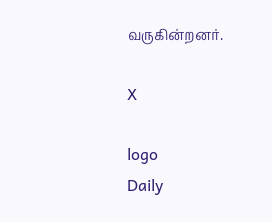வருகின்றனர்.

X

logo
Daily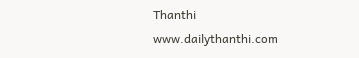Thanthi
www.dailythanthi.com